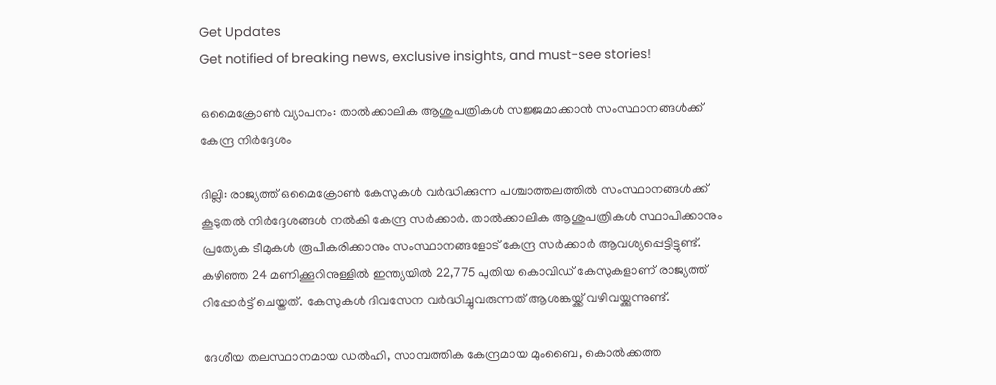Get Updates
Get notified of breaking news, exclusive insights, and must-see stories!

ഒമൈക്രോണ്‍ വ്യാപനം: താല്‍ക്കാലിക ആശുപത്രികള്‍ സജ്ജമാക്കാന്‍ സംസ്ഥാനങ്ങള്‍ക്ക് കേന്ദ്ര നിര്‍ദ്ദേശം

ദില്ലി: രാജ്യത്ത് ഒമൈക്രോണ്‍ കേസുകള്‍ വര്‍ദ്ധിക്കുന്ന പശ്ചാത്തലത്തില്‍ സംസ്ഥാനങ്ങള്‍ക്ക് കൂടുതല്‍ നിര്‍ദ്ദേശങ്ങള്‍ നല്‍കി കേന്ദ്ര സര്‍ക്കാര്‍. താല്‍ക്കാലിക ആശുപത്രികള്‍ സ്ഥാപിക്കാനും പ്രത്യേക ടീമുകള്‍ രൂപീകരിക്കാനും സംസ്ഥാനങ്ങളോട് കേന്ദ്ര സര്‍ക്കാര്‍ ആവശ്യപ്പെട്ടിട്ടുണ്ട്. കഴിഞ്ഞ 24 മണിക്കൂറിനുള്ളില്‍ ഇന്ത്യയില്‍ 22,775 പുതിയ കൊവിഡ് കേസുകളാണ് രാജ്യത്ത് റിപ്പോര്‍ട്ട് ചെയ്തത്. കേസുകള്‍ ദിവസേന വര്‍ദ്ധിച്ചുവരുന്നത് ആശങ്കയ്ക്ക് വഴിവയ്ക്കുന്നുണ്ട്.

ദേശീയ തലസ്ഥാനമായ ഡല്‍ഹി, സാമ്പത്തിക കേന്ദ്രമായ മുംബൈ, കൊല്‍ക്കത്ത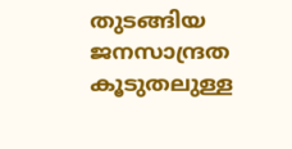തുടങ്ങിയ ജനസാന്ദ്രത കൂടുതലുള്ള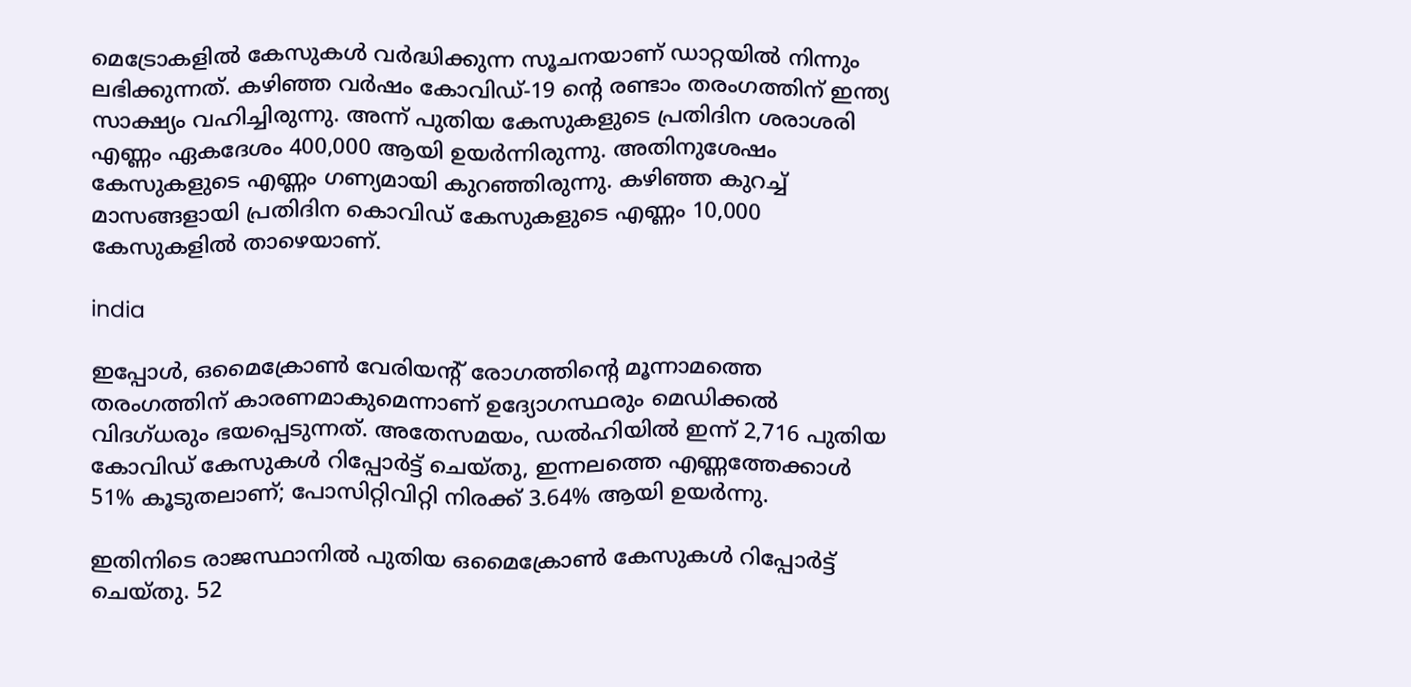മെട്രോകളില്‍ കേസുകള്‍ വര്‍ദ്ധിക്കുന്ന സൂചനയാണ് ഡാറ്റയില്‍ നിന്നും ലഭിക്കുന്നത്. കഴിഞ്ഞ വര്‍ഷം കോവിഡ്-19 ന്റെ രണ്ടാം തരംഗത്തിന് ഇന്ത്യ സാക്ഷ്യം വഹിച്ചിരുന്നു. അന്ന് പുതിയ കേസുകളുടെ പ്രതിദിന ശരാശരി എണ്ണം ഏകദേശം 400,000 ആയി ഉയര്‍ന്നിരുന്നു. അതിനുശേഷം കേസുകളുടെ എണ്ണം ഗണ്യമായി കുറഞ്ഞിരുന്നു. കഴിഞ്ഞ കുറച്ച് മാസങ്ങളായി പ്രതിദിന കൊവിഡ് കേസുകളുടെ എണ്ണം 10,000 കേസുകളില്‍ താഴെയാണ്.

india

ഇപ്പോള്‍, ഒമൈക്രോണ്‍ വേരിയന്റ് രോഗത്തിന്റെ മൂന്നാമത്തെ തരംഗത്തിന് കാരണമാകുമെന്നാണ് ഉദ്യോഗസ്ഥരും മെഡിക്കല്‍ വിദഗ്ധരും ഭയപ്പെടുന്നത്. അതേസമയം, ഡല്‍ഹിയില്‍ ഇന്ന് 2,716 പുതിയ കോവിഡ് കേസുകള്‍ റിപ്പോര്‍ട്ട് ചെയ്തു, ഇന്നലത്തെ എണ്ണത്തേക്കാള്‍ 51% കൂടുതലാണ്; പോസിറ്റിവിറ്റി നിരക്ക് 3.64% ആയി ഉയര്‍ന്നു.

ഇതിനിടെ രാജസ്ഥാനില്‍ പുതിയ ഒമൈക്രോണ്‍ കേസുകള്‍ റിപ്പോര്‍ട്ട് ചെയ്തു. 52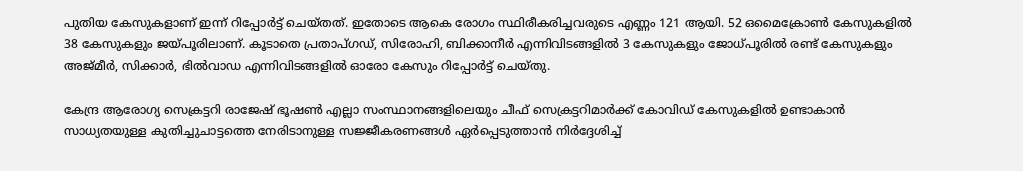പുതിയ കേസുകളാണ് ഇന്ന് റിപ്പോര്‍ട്ട് ചെയ്തത്. ഇതോടെ ആകെ രോഗം സ്ഥിരീകരിച്ചവരുടെ എണ്ണം 121 ആയി. 52 ഒമൈക്രോണ്‍ കേസുകളില്‍ 38 കേസുകളും ജയ്പൂരിലാണ്. കൂടാതെ പ്രതാപ്ഗഡ്, സിരോഹി, ബിക്കാനീര്‍ എന്നിവിടങ്ങളില്‍ 3 കേസുകളും ജോധ്പൂരില്‍ രണ്ട് കേസുകളും അജ്മീര്‍, സിക്കാര്‍, ഭില്‍വാഡ എന്നിവിടങ്ങളില്‍ ഓരോ കേസും റിപ്പോര്‍ട്ട് ചെയ്തു.

കേന്ദ്ര ആരോഗ്യ സെക്രട്ടറി രാജേഷ് ഭൂഷണ്‍ എല്ലാ സംസ്ഥാനങ്ങളിലെയും ചീഫ് സെക്രട്ടറിമാര്‍ക്ക് കോവിഡ് കേസുകളില്‍ ഉണ്ടാകാന്‍ സാധ്യതയുള്ള കുതിച്ചുചാട്ടത്തെ നേരിടാനുള്ള സജ്ജീകരണങ്ങള്‍ ഏര്‍പ്പെടുത്താന്‍ നിര്‍ദ്ദേശിച്ച്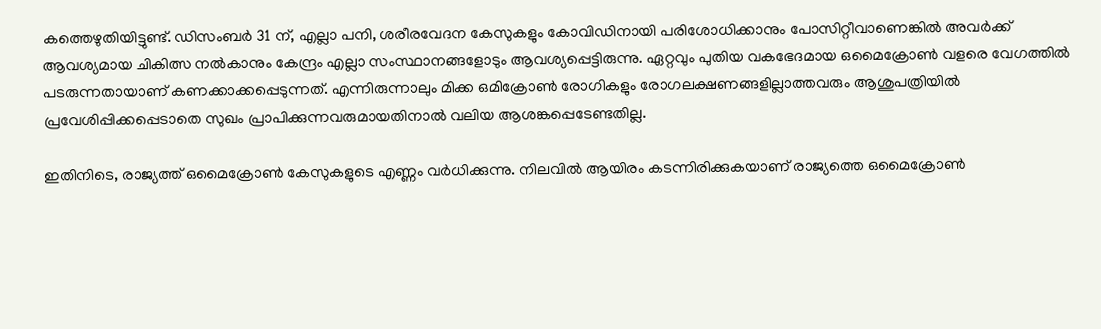കത്തെഴുതിയിട്ടുണ്ട്. ഡിസംബര്‍ 31 ന്, എല്ലാ പനി, ശരീരവേദന കേസുകളും കോവിഡിനായി പരിശോധിക്കാനും പോസിറ്റീവാണെങ്കില്‍ അവര്‍ക്ക് ആവശ്യമായ ചികിത്സ നല്‍കാനും കേന്ദ്രം എല്ലാ സംസ്ഥാനങ്ങളോടും ആവശ്യപ്പെട്ടിരുന്നു. ഏറ്റവും പുതിയ വകഭേദമായ ഒമൈക്രോണ്‍ വളരെ വേഗത്തില്‍ പടരുന്നതായാണ് കണക്കാക്കപ്പെടുന്നത്. എന്നിരുന്നാലും മിക്ക ഒമിക്രോണ്‍ രോഗികളും രോഗലക്ഷണങ്ങളില്ലാത്തവരും ആശുപത്രിയില്‍ പ്രവേശിപ്പിക്കപ്പെടാതെ സുഖം പ്രാപിക്കുന്നവരുമായതിനാല്‍ വലിയ ആശങ്കപ്പെടേണ്ടതില്ല.

ഇതിനിടെ, രാജ്യത്ത് ഒമൈക്രോണ്‍ കേസുകളുടെ എണ്ണം വര്‍ധിക്കുന്നു. നിലവില്‍ ആയിരം കടന്നിരിക്കുകയാണ് രാജ്യത്തെ ഒമൈക്രോണ്‍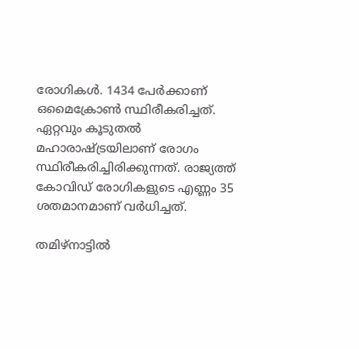രോഗികള്‍. 1434 പേര്‍ക്കാണ് ഒമൈക്രോണ്‍ സ്ഥിരീകരിച്ചത്. ഏറ്റവും കൂടുതല്‍ മഹാരാഷ്ട്രയിലാണ് രോഗം സ്ഥിരീകരിച്ചിരിക്കുന്നത്. രാജ്യത്ത് കോവിഡ് രോഗികളുടെ എണ്ണം 35 ശതമാനമാണ് വര്‍ധിച്ചത്.

തമിഴ്നാട്ടില്‍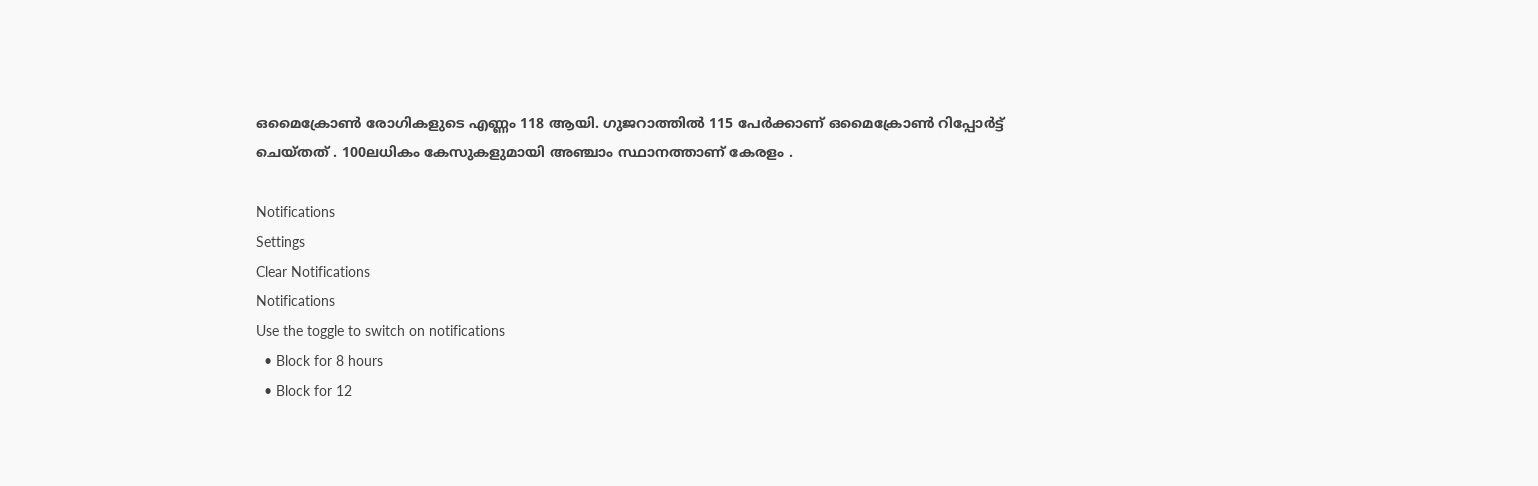ഒമൈക്രോണ്‍ രോഗികളുടെ എണ്ണം 118 ആയി. ഗുജറാത്തില്‍ 115 പേര്‍ക്കാണ് ഒമൈക്രോണ്‍ റിപ്പോര്‍ട്ട് ചെയ്തത് . 100ലധികം കേസുകളുമായി അഞ്ചാം സ്ഥാനത്താണ് കേരളം .

Notifications
Settings
Clear Notifications
Notifications
Use the toggle to switch on notifications
  • Block for 8 hours
  • Block for 12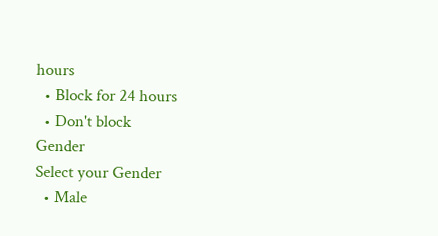hours
  • Block for 24 hours
  • Don't block
Gender
Select your Gender
  • Male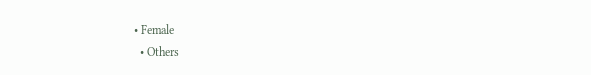• Female
  • Others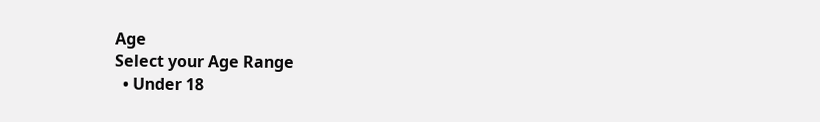Age
Select your Age Range
  • Under 18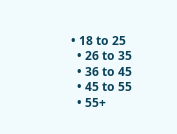• 18 to 25
  • 26 to 35
  • 36 to 45
  • 45 to 55
  • 55+